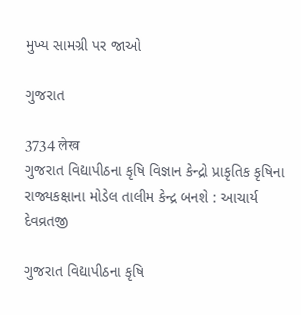મુખ્ય સામગ્રી પર જાઓ

ગુજરાત

3734 लेख
ગુજરાત વિદ્યાપીઠના કૃષિ વિજ્ઞાન કેન્દ્રો પ્રાકૃતિક કૃષિના રાજ્યકક્ષાના મોડેલ તાલીમ કેન્દ્ર બનશે : આચાર્ય દેવવ્રતજી

ગુજરાત વિદ્યાપીઠના કૃષિ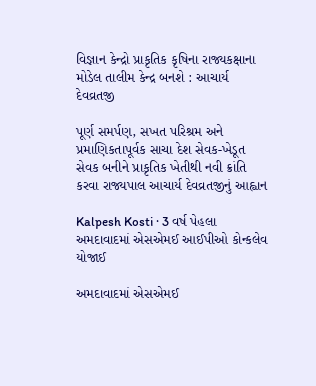વિજ્ઞાન કેન્દ્રો પ્રાકૃતિક કૃષિના રાજ્યકક્ષાના મોડેલ તાલીમ કેન્દ્ર બનશે : આચાર્ય દેવવ્રતજી

પૂર્ણ સમર્પણ, સખત પરિશ્રમ અને પ્રમાણિકતાપૂર્વક સાચા દેશ સેવક-ખેડૂત સેવક બનીને પ્રાકૃતિક ખેતીથી નવી ક્રાંતિ કરવા રાજ્યપાલ આચાર્ય દેવવ્રતજીનું આહ્વાન

Kalpesh Kosti · 3 વર્ષ પેહલા
અમદાવાદમાં એસએમઈ આઈપીઓ કોન્કલેવ યોજાઈ

અમદાવાદમાં એસએમઈ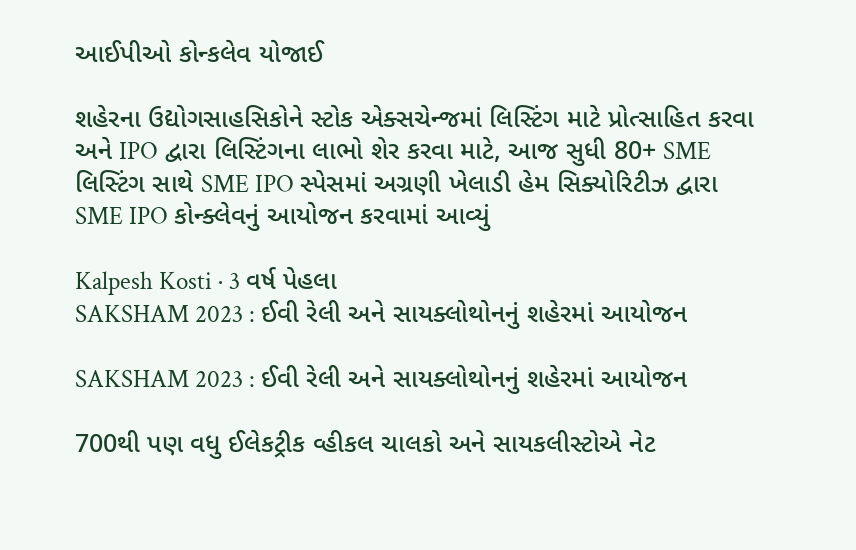આઈપીઓ કોન્કલેવ યોજાઈ

શહેરના ઉદ્યોગસાહસિકોને સ્ટોક એક્સચેન્જમાં લિસ્ટિંગ માટે પ્રોત્સાહિત કરવા અને IPO દ્વારા લિસ્ટિંગના લાભો શેર કરવા માટે, આજ સુધી 80+ SME લિસ્ટિંગ સાથે SME IPO સ્પેસમાં અગ્રણી ખેલાડી હેમ સિક્યોરિટીઝ દ્વારા SME IPO કોન્ક્લેવનું આયોજન કરવામાં આવ્યું

Kalpesh Kosti · 3 વર્ષ પેહલા
SAKSHAM 2023 : ઈવી રેલી અને સાયક્લોથોનનું શહેરમાં આયોજન

SAKSHAM 2023 : ઈવી રેલી અને સાયક્લોથોનનું શહેરમાં આયોજન

700થી પણ વધુ ઈલેકટ્રીક વ્હીકલ ચાલકો અને સાયકલીસ્ટોએ નેટ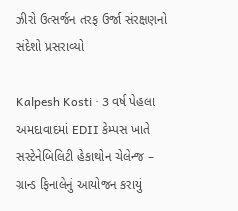ઝીરો ઉત્સર્જન તરફ ઉર્જા સંરક્ષણનો સંદેશો પ્રસરાવ્યો

Kalpesh Kosti · 3 વર્ષ પેહલા
અમદાવાદમાં EDII કેમ્પસ ખાતે સસ્ટેનેબિલિટી હેકાથોન ચેલેન્જ – ગ્રાન્ડ ફિનાલેનું આયોજન કરાયું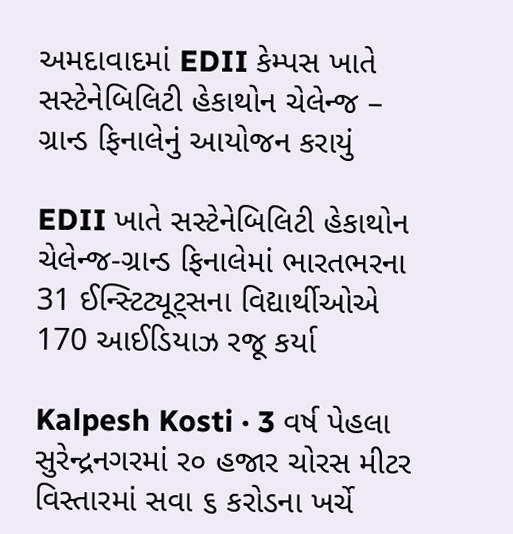અમદાવાદમાં EDII કેમ્પસ ખાતે સસ્ટેનેબિલિટી હેકાથોન ચેલેન્જ – ગ્રાન્ડ ફિનાલેનું આયોજન કરાયું

EDII ખાતે સસ્ટેનેબિલિટી હેકાથોન ચેલેન્જ-ગ્રાન્ડ ફિનાલેમાં ભારતભરના 31 ઈન્સ્ટિટ્યૂટ્સના વિદ્યાર્થીઓએ 170 આઈડિયાઝ રજૂ કર્યા

Kalpesh Kosti · 3 વર્ષ પેહલા
સુરેન્દ્રનગરમાં ર૦ હજાર ચોરસ મીટર વિસ્તારમાં સવા ૬ કરોડના ખર્ચે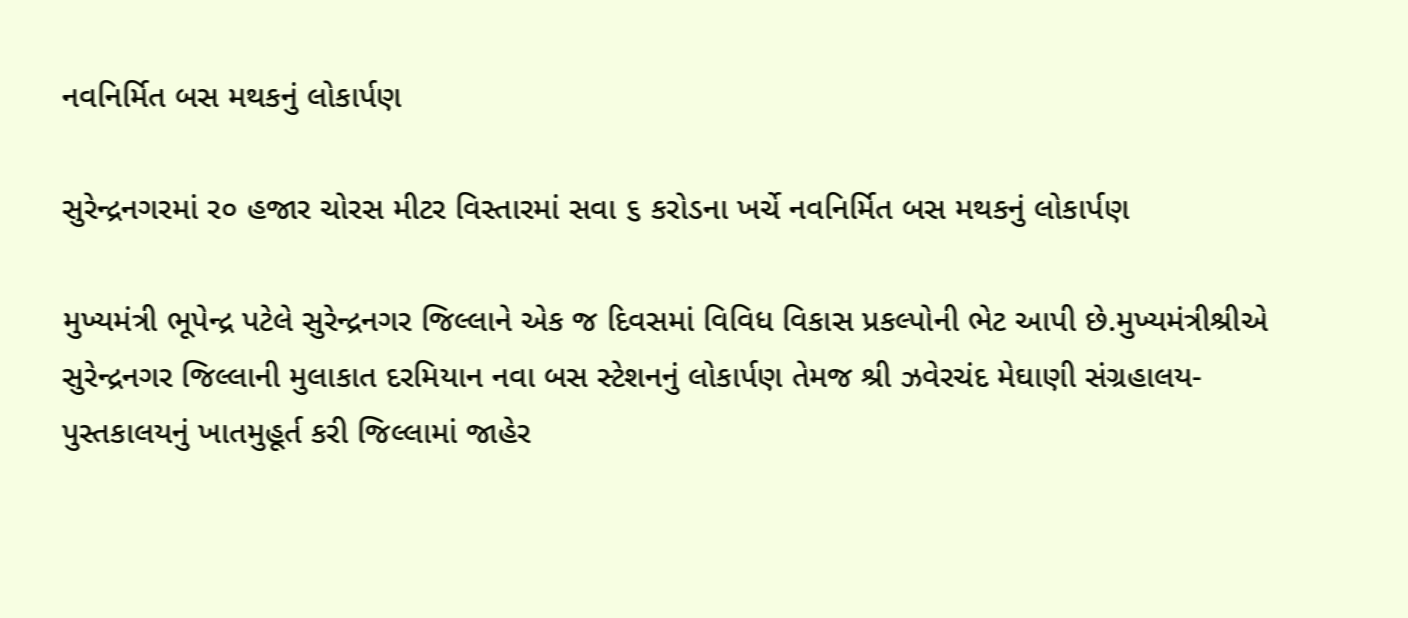નવનિર્મિત બસ મથકનું લોકાર્પણ

સુરેન્દ્રનગરમાં ર૦ હજાર ચોરસ મીટર વિસ્તારમાં સવા ૬ કરોડના ખર્ચે નવનિર્મિત બસ મથકનું લોકાર્પણ

મુખ્યમંત્રી ભૂપેન્દ્ર પટેલે સુરેન્દ્રનગર જિલ્લાને એક જ દિવસમાં વિવિધ વિકાસ પ્રકલ્પોની ભેટ આપી છે.મુખ્યમંત્રીશ્રીએ સુરેન્દ્રનગર જિલ્લાની મુલાકાત દરમિયાન નવા બસ સ્ટેશનનું લોકાર્પણ તેમજ શ્રી ઝવેરચંદ મેઘાણી સંગ્રહાલય- પુસ્તકાલયનું ખાતમુહૂર્ત કરી જિલ્લામાં જાહેર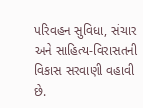પરિવહન સુવિધા, સંચાર અને સાહિત્ય-વિરાસતની વિકાસ સરવાણી વહાવી છે.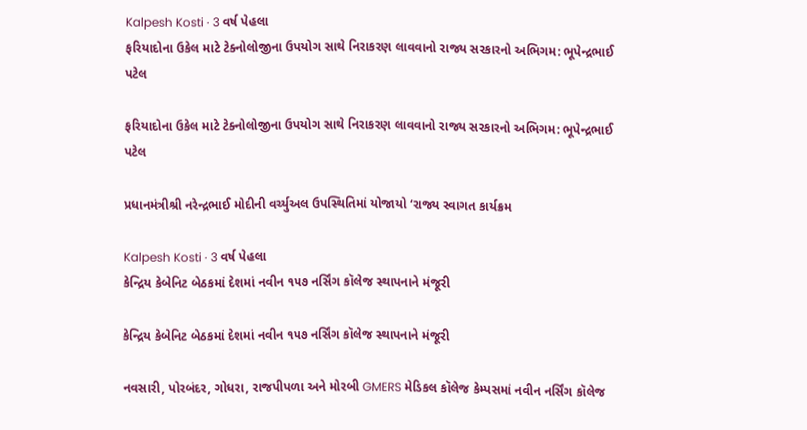Kalpesh Kosti · 3 વર્ષ પેહલા
ફરિયાદોના ઉકેલ માટે ટેક્નોલોજીના ઉપયોગ સાથે નિરાકરણ લાવવાનો રાજ્ય સરકારનો અભિગમ: ભૂપેન્દ્રભાઈ પટેલ

ફરિયાદોના ઉકેલ માટે ટેક્નોલોજીના ઉપયોગ સાથે નિરાકરણ લાવવાનો રાજ્ય સરકારનો અભિગમ: ભૂપેન્દ્રભાઈ પટેલ

પ્રધાનમંત્રીશ્રી નરેન્દ્રભાઈ મોદીની વર્ચ્યુઅલ ઉપસ્થિતિમાં યોજાયો ‘રાજ્ય સ્વાગત કાર્યક્રમ

Kalpesh Kosti · 3 વર્ષ પેહલા
કેન્દ્રિય કેબેનિટ બેઠકમાં દેશમાં નવીન ૧૫૭ નર્સિંગ કૉલેજ સ્થાપનાને મંજૂરી

કેન્દ્રિય કેબેનિટ બેઠકમાં દેશમાં નવીન ૧૫૭ નર્સિંગ કૉલેજ સ્થાપનાને મંજૂરી

નવસારી, પોરબંદર, ગોધરા, રાજપીપળા અને મોરબી GMERS મેડિકલ કૉલેજ કેમ્પસમાં નવીન નર્સિંગ કૉલેજ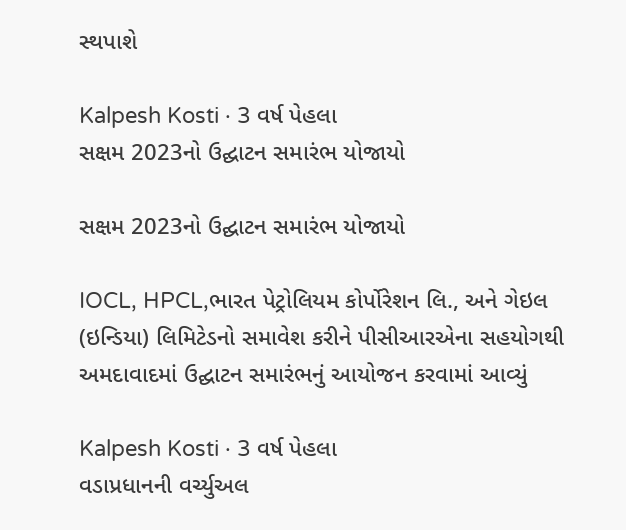સ્થપાશે

Kalpesh Kosti · 3 વર્ષ પેહલા
સક્ષમ 2023નો ઉદ્ઘાટન સમારંભ યોજાયો

સક્ષમ 2023નો ઉદ્ઘાટન સમારંભ યોજાયો

IOCL, HPCL,ભારત પેટ્રોલિયમ કોર્પોરેશન લિ., અને ગેઇલ (ઇન્ડિયા) લિમિટેડનો સમાવેશ કરીને પીસીઆરએના સહયોગથી અમદાવાદમાં ઉદ્ઘાટન સમારંભનું આયોજન કરવામાં આવ્યું

Kalpesh Kosti · 3 વર્ષ પેહલા
વડાપ્રધાનની વર્ચ્યુઅલ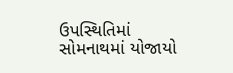ઉપસ્થિતિમાં સોમનાથમાં યોજાયો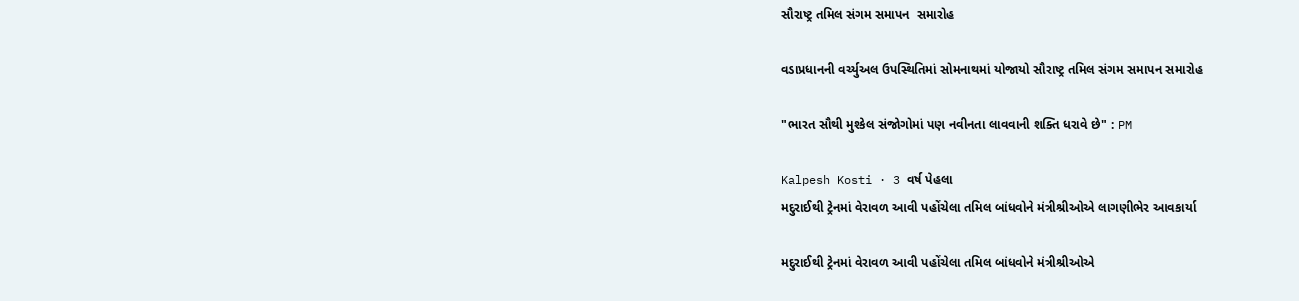સૌરાષ્ટ્ર તમિલ સંગમ સમાપન  સમારોહ

વડાપ્રધાનની વર્ચ્યુઅલ ઉપસ્થિતિમાં સોમનાથમાં યોજાયો સૌરાષ્ટ્ર તમિલ સંગમ સમાપન સમારોહ

"ભારત સૌથી મુશ્કેલ સંજોગોમાં પણ નવીનતા લાવવાની શક્તિ ધરાવે છે" : PM

Kalpesh Kosti · 3 વર્ષ પેહલા
મદુરાઈથી ટ્રેનમાં વેરાવળ આવી પહોંચેલા તમિલ બાંધવોને મંત્રીશ્રીઓએ લાગણીભેર આવકાર્યા

મદુરાઈથી ટ્રેનમાં વેરાવળ આવી પહોંચેલા તમિલ બાંધવોને મંત્રીશ્રીઓએ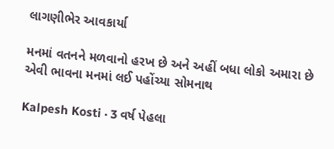લાગણીભેર આવકાર્યા

મનમાં વતનને મળવાનો હરખ છે અને અહીં બધા લોકો અમારા છે એવી ભાવના મનમાં લઈ પહોંચ્યા સોમનાથ

Kalpesh Kosti · 3 વર્ષ પેહલા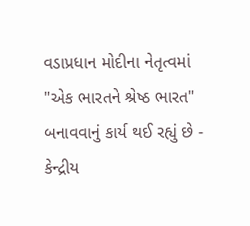વડાપ્રધાન મોદીના નેતૃત્વમાં "એક ભારતને શ્રેષ્ઠ ભારત" બનાવવાનું કાર્ય થઈ રહ્યું છે - કેન્દ્રીય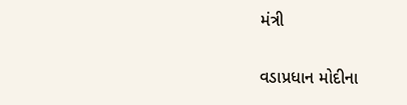મંત્રી

વડાપ્રધાન મોદીના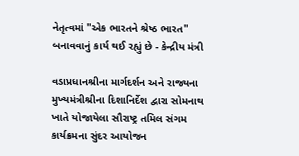નેતૃત્વમાં "એક ભારતને શ્રેષ્ઠ ભારત" બનાવવાનું કાર્ય થઈ રહ્યું છે - કેન્દ્રીય મંત્રી

વડાપ્રધાનશ્રીના માર્ગદર્શન અને રાજ્યના મુખ્યમંત્રીશ્રીના દિશાનિર્દેશ દ્વારા સોમનાથ ખાતે યોજાયેલા સૌરાષ્ટ્ર તમિલ સંગમ કાર્યક્રમના સુંદર આયોજન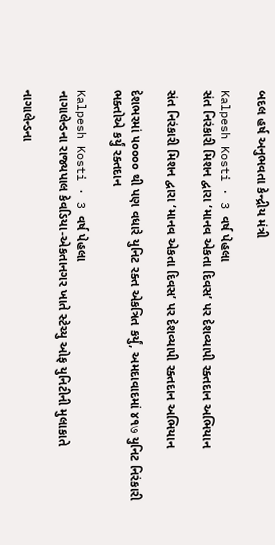બદલ હર્ષ અનુભવતા કેન્દ્રીય મંત્રી

Kalpesh Kosti · 3 વર્ષ પેહલા
સંત નિરંકારી મિશન દ્વારા ‘માનવ એકતા દિવસ’ પર દેશવ્યાપી રક્તદાન અભિયાન

સંત નિરંકારી મિશન દ્વારા ‘માનવ એકતા દિવસ’ પર દેશવ્યાપી રક્તદાન અભિયાન

દેશભરમાં ૫૦૦૦૦ થી પણ વધારે યુનિટ રક્ત એકત્રિત કર્યું, અમદાવાદમાં ૪૧७ યુનિટ નિરંકારી ભક્તોએ કર્યું રક્તદાન

Kalpesh Kosti · 3 વર્ષ પેહલા
નાગાલેન્ડના રાજ્યપાલ કેવડિયા-એકતાનગર ખાતે સ્ટેચ્યુ ઓફ યુનિટીની મુલાકાતે

નાગાલેન્ડના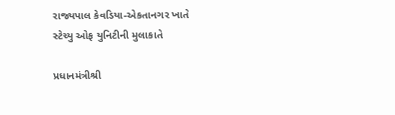રાજ્યપાલ કેવડિયા-એકતાનગર ખાતે સ્ટેચ્યુ ઓફ યુનિટીની મુલાકાતે

પ્રધાનમંત્રીશ્રી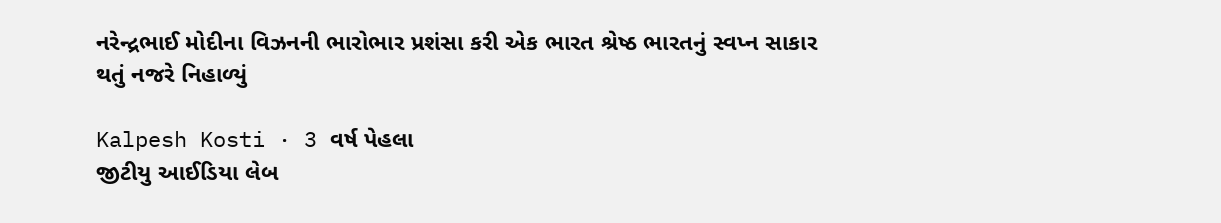નરેન્દ્રભાઈ મોદીના વિઝનની ભારોભાર પ્રશંસા કરી એક ભારત શ્રેષ્ઠ ભારતનું સ્વપ્ન સાકાર થતું નજરે નિહાળ્યું

Kalpesh Kosti · 3 વર્ષ પેહલા
જીટીયુ આઈડિયા લેબ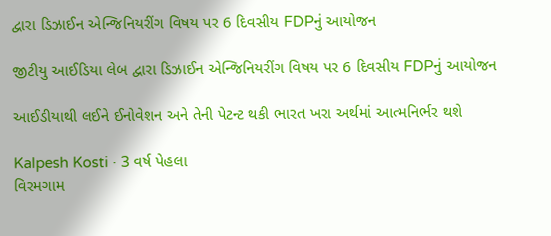દ્વારા ડિઝાઈન એન્જિનિયરીંગ વિષય પર 6 દિવસીય FDPનું આયોજન

જીટીયુ આઈડિયા લેબ દ્વારા ડિઝાઈન એન્જિનિયરીંગ વિષય પર 6 દિવસીય FDPનું આયોજન

આઈડીયાથી લઈને ઈનોવેશન અને તેની પેટન્ટ થકી ભારત ખરા અર્થમાં આત્મનિર્ભર થશે

Kalpesh Kosti · 3 વર્ષ પેહલા
વિરમગામ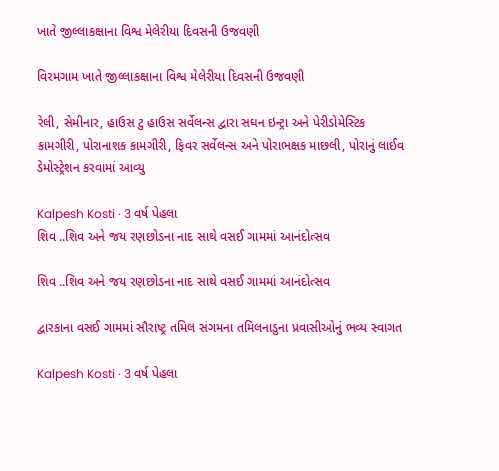ખાતે જીલ્લાકક્ષાના વિશ્વ મેલેરીયા દિવસની ઉજવણી

વિરમગામ ખાતે જીલ્લાકક્ષાના વિશ્વ મેલેરીયા દિવસની ઉજવણી

રેલી, સેમીનાર, હાઉસ ટુ હાઉસ સર્વેલન્સ દ્વારા સઘન ઇન્ટ્રા અને પેરીડોમેસ્ટિક કામગીરી, પોરાનાશક કામગીરી, ફિવર સર્વેલન્સ અને પોરાભક્ષક માછલી, પોરાનું લાઈવ ડેમોસ્ટ્રેશન કરવામાં આવ્યુ

Kalpesh Kosti · 3 વર્ષ પેહલા
શિવ ..શિવ અને જય રણછોડના નાદ સાથે વસઈ ગામમાં આનંદોત્સવ

શિવ ..શિવ અને જય રણછોડના નાદ સાથે વસઈ ગામમાં આનંદોત્સવ

દ્વારકાના વસઈ ગામમાં સૌરાષ્ટ્ર તમિલ સંગમના તમિલનાડુના પ્રવાસીઓનું ભવ્ય સ્વાગત

Kalpesh Kosti · 3 વર્ષ પેહલા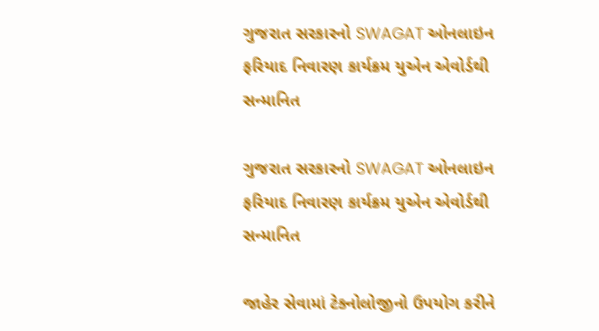ગુજરાત સરકારનો SWAGAT ઓનલાઇન ફરિયાદ નિવારણ કાર્યક્રમ યુએન એવોર્ડથી સન્માનિત

ગુજરાત સરકારનો SWAGAT ઓનલાઇન ફરિયાદ નિવારણ કાર્યક્રમ યુએન એવોર્ડથી સન્માનિત

જાહેર સેવામાં ટેક્નોલોજીનો ઉપયોગ કરીને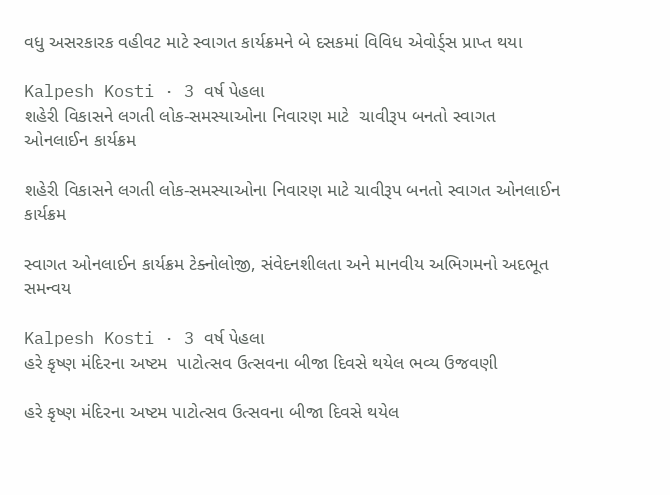વધુ અસરકારક વહીવટ માટે સ્વાગત કાર્યક્રમને બે દસકમાં વિવિધ એવોર્ડ્સ પ્રાપ્ત થયા

Kalpesh Kosti · 3 વર્ષ પેહલા
શહેરી વિકાસને લગતી લોક-સમસ્યાઓના નિવારણ માટે  ચાવીરૂપ બનતો સ્વાગત ઓનલાઈન કાર્યક્રમ

શહેરી વિકાસને લગતી લોક-સમસ્યાઓના નિવારણ માટે ચાવીરૂપ બનતો સ્વાગત ઓનલાઈન કાર્યક્રમ

સ્વાગત ઓનલાઈન કાર્યક્રમ ટેક્નોલોજી, સંવેદનશીલતા અને માનવીય અભિગમનો અદભૂત સમન્વય

Kalpesh Kosti · 3 વર્ષ પેહલા
હરે કૃષ્ણ મંદિરના અષ્ટમ  પાટોત્સવ ઉત્સવના બીજા દિવસે થયેલ ભવ્ય ઉજવણી

હરે કૃષ્ણ મંદિરના અષ્ટમ પાટોત્સવ ઉત્સવના બીજા દિવસે થયેલ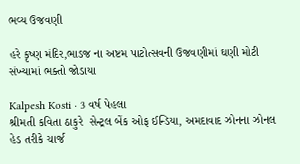ભવ્ય ઉજવણી

હરે કૃષ્ણ મંદિર,ભાડજ ના અષ્ટમ પાટોત્સવની ઉજવણીમાં ઘણી મોટી સંખ્યામાં ભક્તો જોડાયા

Kalpesh Kosti · 3 વર્ષ પેહલા
શ્રીમતી કવિતા ઠાકુરે  સેન્ટ્રલ બેંક ઓફ ઈન્ડિયા, અમદાવાદ ઝોનના ઝોનલ હેડ તરીકે ચાર્જ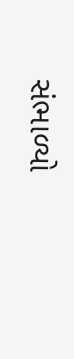સંભાળ્યો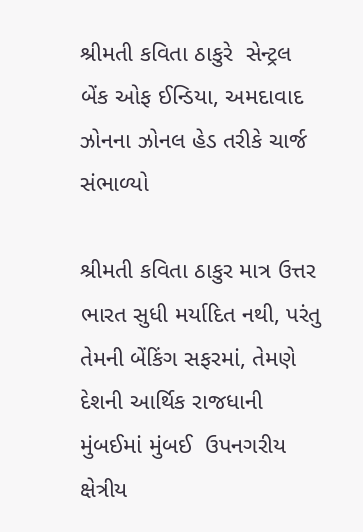શ્રીમતી કવિતા ઠાકુરે  સેન્ટ્રલ બેંક ઓફ ઈન્ડિયા, અમદાવાદ ઝોનના ઝોનલ હેડ તરીકે ચાર્જ સંભાળ્યો

શ્રીમતી કવિતા ઠાકુર માત્ર ઉત્તર ભારત સુધી મર્યાદિત નથી, પરંતુ તેમની બેંકિંગ સફરમાં, તેમણે દેશની આર્થિક રાજધાની મુંબઈમાં મુંબઈ  ઉપનગરીય ક્ષેત્રીય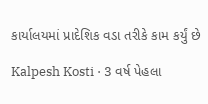કાર્યાલયમાં પ્રાદેશિક વડા તરીકે કામ કર્યું છે

Kalpesh Kosti · 3 વર્ષ પેહલા